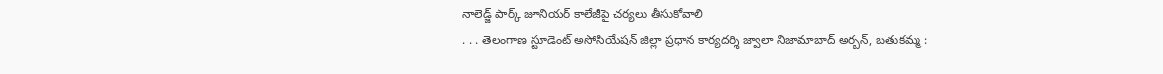నాలెడ్జ్ పార్క్ జూనియర్ కాలేజీపై చర్యలు తీసుకోవాలి
. . . తెలంగాణ స్టూడెంట్ అసోసియేషన్ జిల్లా ప్రధాన కార్యదర్శి జ్వాలా నిజామాబాద్ అర్బన్, బతుకమ్మ :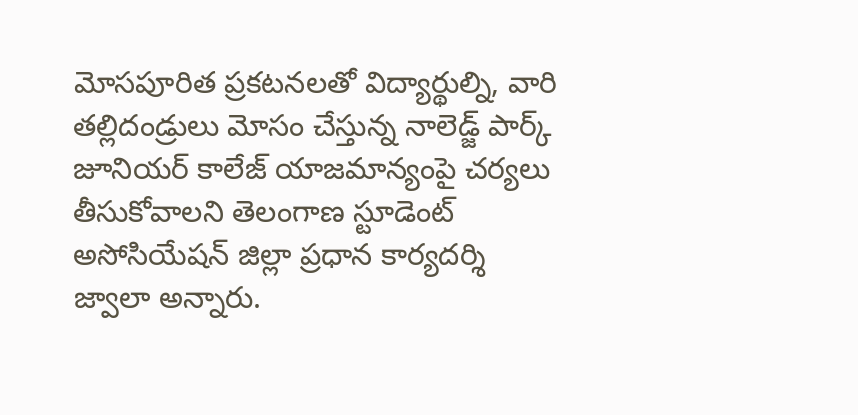మోసపూరిత ప్రకటనలతో విద్యార్థుల్ని, వారి తల్లిదండ్రులు మోసం చేస్తున్న నాలెడ్జ్ పార్క్ జూనియర్ కాలేజ్ యాజమాన్యంపై చర్యలు తీసుకోవాలని తెలంగాణ స్టూడెంట్ అసోసియేషన్ జిల్లా ప్రధాన కార్యదర్శి జ్వాలా అన్నారు.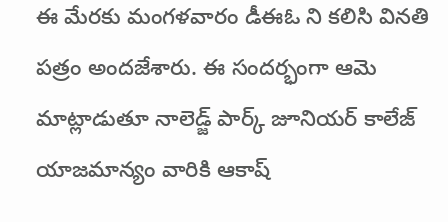ఈ మేరకు మంగళవారం డీఈఓ ని కలిసి వినతి పత్రం అందజేశారు. ఈ సందర్భంగా ఆమె మాట్లాడుతూ నాలెడ్జ్ పార్క్ జూనియర్ కాలేజ్ యాజమాన్యం వారికి ఆకాష్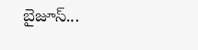బైజూస్...